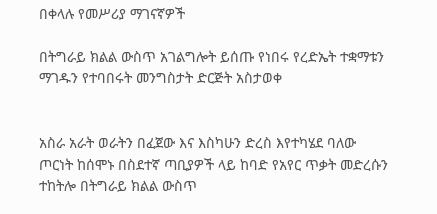በቀላሉ የመሥሪያ ማገናኛዎች

በትግራይ ክልል ውስጥ አገልግሎት ይሰጡ የነበሩ የረድኤት ተቋማቱን ማገዱን የተባበሩት መንግስታት ድርጅት አስታወቀ


አስራ አራት ወራትን በፈጀው እና እስካሁን ድረስ እየተካሄደ ባለው ጦርነት ከሰሞኑ በስደተኛ ጣቢያዎች ላይ ከባድ የአየር ጥቃት መድረሱን ተከትሎ በትግራይ ክልል ውስጥ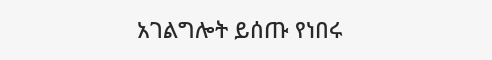አገልግሎት ይሰጡ የነበሩ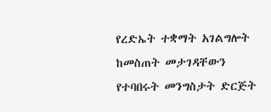የረድኤት ተቋማት አገልግሎት ከመስጠት መታገዳቸውን የተባበሩት መንግስታት ድርጅት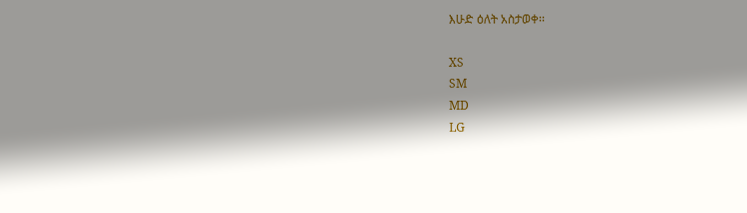እሁድ ዕለት አስታወቀ፡፡

XS
SM
MD
LG